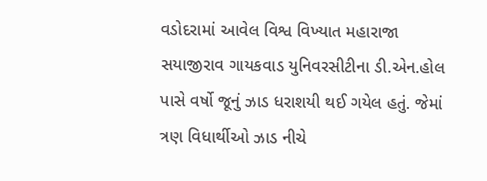વડોદરામાં આવેલ વિશ્વ વિખ્યાત મહારાજા સયાજીરાવ ગાયકવાડ યુનિવરસીટીના ડી.એન.હોલ પાસે વર્ષો જૂનું ઝાડ ધરાશયી થઈ ગયેલ હતું. જેમાં ત્રણ વિધાર્થીઓ ઝાડ નીચે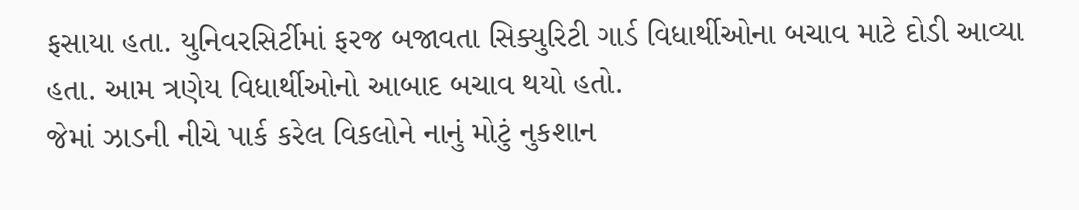ફસાયા હતા. યુનિવરસિર્ટીમાં ફરજ બજાવતા સિક્યુરિટી ગાર્ડ વિધાર્થીઓના બચાવ માટે દોડી આવ્યા હતા. આમ ત્રણેય વિધાર્થીઓનો આબાદ બચાવ થયો હતો.
જેમાં ઝાડની નીચે પાર્ક કરેલ વિકલોને નાનું મોટું નુકશાન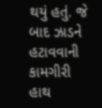થયું હતું. જે બાદ ઝાડને હટાવવાની કામગીરી હાથ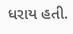ધરાય હતી.